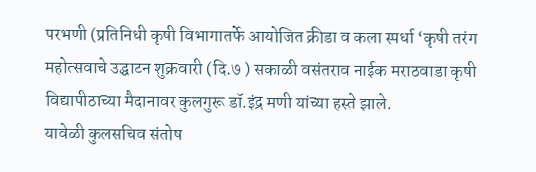परभणी (प्रतिनिधी कृषी विभागातर्फे आयोजित क्रीडा व कला स्पर्धा ‘कृषी तरंग महोत्सवाचे उद्घाटन शुक्रवारी (दि.७ ) सकाळी वसंतराव नाईक मराठवाडा कृषी विद्यापीठाच्या मैदानावर कुलगुरू डॉ.इंद्र मणी यांच्या हस्ते झाले.
यावेळी कुलसचिव संतोष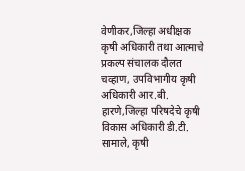वेणीकर,जिल्हा अधीक्षक कृषी अधिकारी तथा आत्माचे प्रकल्प संचालक दौलत चव्हाण, उपविभागीय कृषी अधिकारी आर.बी. हारणे,जिल्हा परिषदेचे कृषी विकास अधिकारी डी.टी. सामाले, कृषी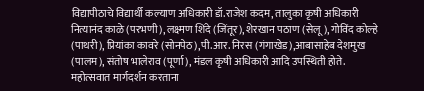विद्यापीठाचे विद्यार्थी कल्याण अधिकारी डॉ.राजेश कदम, तालुका कृषी अधिकारी नित्यानंद काळे (परभणी), लक्ष्मण शिंदे (जिंतूर), शेरखान पठाण (सेलू), गोविंद कोल्हे (पाथरी), प्रियांका कावरे (सोनपेठ),पी.आर. निरस (गंगाखेड),आबासाहेब देशमुख (पालम), संतोष भालेराव (पूर्णा), मंडल कृषी अधिकारी आदि उपस्थिती होते.
महोत्सवात मार्गदर्शन करताना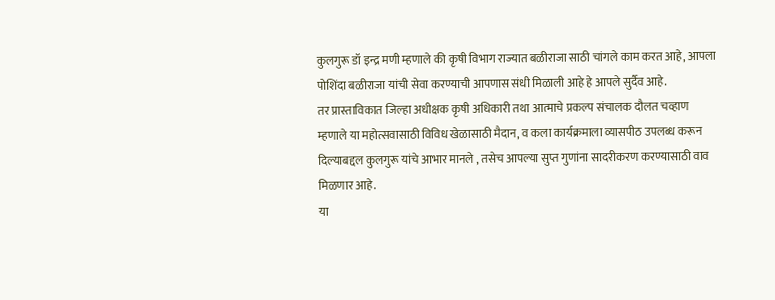कुलगुरू डॉ इन्द्र मणी म्हणाले की कृषी विभाग राज्यात बळीराजा साठी चांगले काम करत आहे, आपला पोशिंदा बळीराजा यांची सेवा करण्याची आपणास संधी मिळाली आहे हे आपले सुर्दैव आहे.
तर प्रास्ताविकात जिल्हा अधीक्षक कृषी अधिकारी तथा आत्माचे प्रकल्प संचालक दौलत चव्हाण
म्हणाले या महोत्सवासाठी विविध खेळासाठी मैदान, व कला कार्यक्रमाला व्यासपीठ उपलब्ध करून दिल्याबद्दल कुलगुरू यांचे आभार मानले , तसेच आपल्या सुप्त गुणांना सादरीकरण करण्यासाठी वाव मिळणार आहे.
या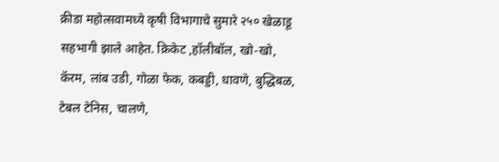क्रीडा महोत्सवामध्ये कृषी विभागाचे सुमारे २५० खेळाडू सहभागी झाले आहेत. क्रिकेट ,हॉलीबॉल, खो-खो, कॅरम, लांब उडी, गोळा फेक, कबड्डी, धावणे, बुद्धिबळ, टेबल टेनिस, चालणे,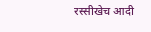रस्सीखेच आदी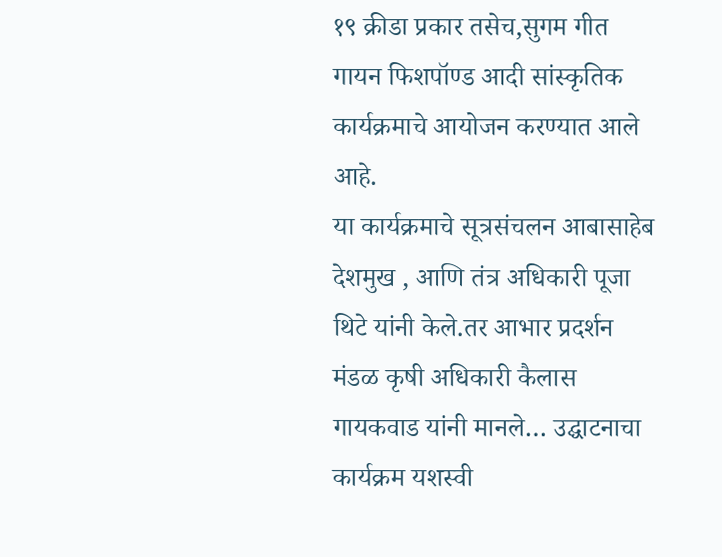१९ क्रीडा प्रकार तसेच,सुगम गीत गायन फिशपॉण्ड आदी सांस्कृतिक कार्यक्रमाचे आयोजन करण्यात आले आहे.
या कार्यक्रमाचे सूत्रसंचलन आबासाहेब देशमुख , आणि तंत्र अधिकारी पूजा थिटे यांनी केले.तर आभार प्रदर्शन मंडळ कृषी अधिकारी कैलास गायकवाड यांनी मानले… उद्घाटनाचा कार्यक्रम यशस्वी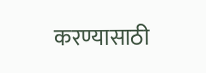करण्यासाठी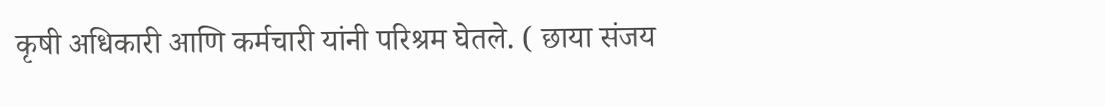कृषी अधिकारी आणि कर्मचारी यांनी परिश्रम घेतले. ( छाया संजय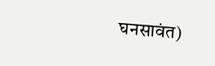घनसावंत)